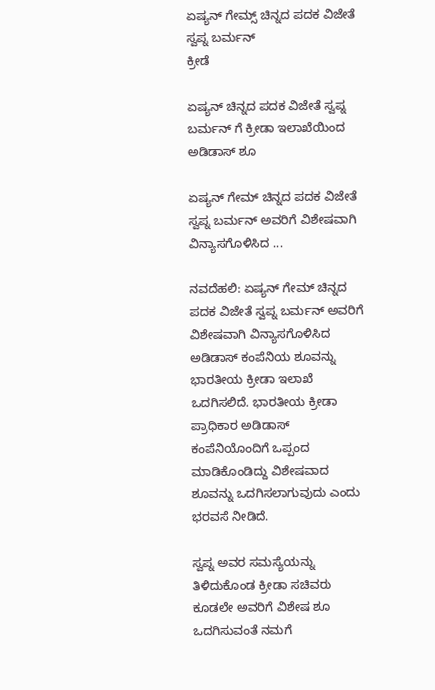ಏಷ್ಯನ್ ಗೇಮ್ಸ್ ಚಿನ್ನದ ಪದಕ ವಿಜೇತೆ ಸ್ವಪ್ನ ಬರ್ಮನ್
ಕ್ರೀಡೆ

ಏಷ್ಯನ್ ಚಿನ್ನದ ಪದಕ ವಿಜೇತೆ ಸ್ವಪ್ನ ಬರ್ಮನ್ ಗೆ ಕ್ರೀಡಾ ಇಲಾಖೆಯಿಂದ ಅಡಿಡಾಸ್ ಶೂ

ಏಷ್ಯನ್ ಗೇಮ್ ಚಿನ್ನದ ಪದಕ ವಿಜೇತೆ ಸ್ವಪ್ನ ಬರ್ಮನ್ ಅವರಿಗೆ ವಿಶೇಷವಾಗಿ ವಿನ್ಯಾಸಗೊಳಿಸಿದ ...

ನವದೆಹಲಿ: ಏಷ್ಯನ್ ಗೇಮ್ ಚಿನ್ನದ ಪದಕ ವಿಜೇತೆ ಸ್ವಪ್ನ ಬರ್ಮನ್ ಅವರಿಗೆ ವಿಶೇಷವಾಗಿ ವಿನ್ಯಾಸಗೊಳಿಸಿದ ಅಡಿಡಾಸ್ ಕಂಪೆನಿಯ ಶೂವನ್ನು ಭಾರತೀಯ ಕ್ರೀಡಾ ಇಲಾಖೆ ಒದಗಿಸಲಿದೆ. ಭಾರತೀಯ ಕ್ರೀಡಾ ಪ್ರಾಧಿಕಾರ ಅಡಿಡಾಸ್ ಕಂಪೆನಿಯೊಂದಿಗೆ ಒಪ್ಪಂದ ಮಾಡಿಕೊಂಡಿದ್ದು ವಿಶೇಷವಾದ ಶೂವನ್ನು ಒದಗಿಸಲಾಗುವುದು ಎಂದು ಭರವಸೆ ನೀಡಿದೆ.

ಸ್ವಪ್ನ ಅವರ ಸಮಸ್ಯೆಯನ್ನು ತಿಳಿದುಕೊಂಡ ಕ್ರೀಡಾ ಸಚಿವರು ಕೂಡಲೇ ಅವರಿಗೆ ವಿಶೇಷ ಶೂ ಒದಗಿಸುವಂತೆ ನಮಗೆ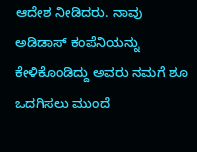ಆದೇಶ ನೀಡಿದರು. ನಾವು ಅಡಿಡಾಸ್ ಕಂಪೆನಿಯನ್ನು ಕೇಳಿಕೊಂಡಿದ್ದು ಅವರು ನಮಗೆ ಶೂ ಒದಗಿಸಲು ಮುಂದೆ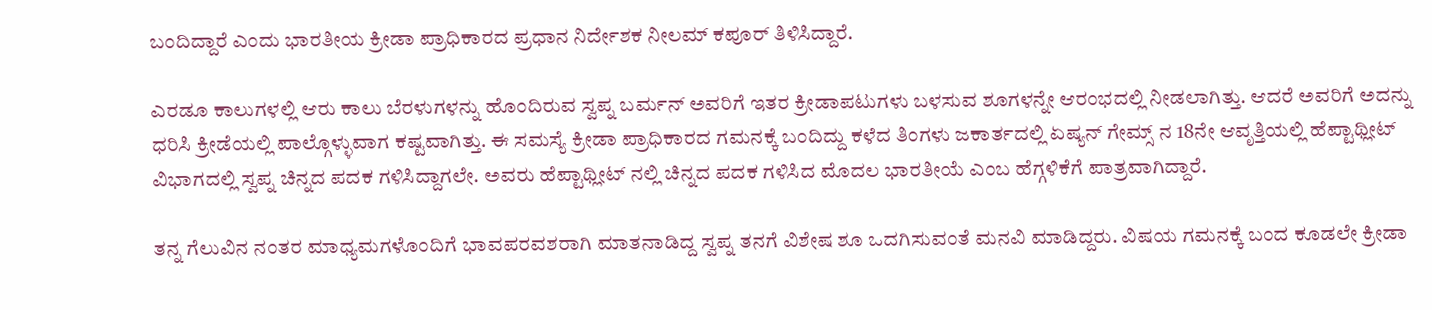ಬಂದಿದ್ದಾರೆ ಎಂದು ಭಾರತೀಯ ಕ್ರೀಡಾ ಪ್ರಾಧಿಕಾರದ ಪ್ರಧಾನ ನಿರ್ದೇಶಕ ನೀಲಮ್ ಕಪೂರ್ ತಿಳಿಸಿದ್ದಾರೆ.

ಎರಡೂ ಕಾಲುಗಳಲ್ಲಿ ಆರು ಕಾಲು ಬೆರಳುಗಳನ್ನು ಹೊಂದಿರುವ ಸ್ವಪ್ನ ಬರ್ಮನ್ ಅವರಿಗೆ ಇತರ ಕ್ರೀಡಾಪಟುಗಳು ಬಳಸುವ ಶೂಗಳನ್ನೇ ಆರಂಭದಲ್ಲಿ ನೀಡಲಾಗಿತ್ತು. ಆದರೆ ಅವರಿಗೆ ಅದನ್ನು ಧರಿಸಿ ಕ್ರೀಡೆಯಲ್ಲಿ ಪಾಲ್ಗೊಳ್ಳುವಾಗ ಕಷ್ಟವಾಗಿತ್ತು. ಈ ಸಮಸ್ಯೆ ಕ್ರೀಡಾ ಪ್ರಾಧಿಕಾರದ ಗಮನಕ್ಕೆ ಬಂದಿದ್ದು ಕಳೆದ ತಿಂಗಳು ಜಕಾರ್ತದಲ್ಲಿ ಏಷ್ಯನ್ ಗೇಮ್ಸ್ ನ 18ನೇ ಆವೃತ್ತಿಯಲ್ಲಿ ಹೆಪ್ಟಾಥ್ಲೀಟ್ ವಿಭಾಗದಲ್ಲಿ ಸ್ವಪ್ನ ಚಿನ್ನದ ಪದಕ ಗಳಿಸಿದ್ದಾಗಲೇ. ಅವರು ಹೆಪ್ಟಾಥ್ಲೀಟ್ ನಲ್ಲಿ ಚಿನ್ನದ ಪದಕ ಗಳಿಸಿದ ಮೊದಲ ಭಾರತೀಯೆ ಎಂಬ ಹೆಗ್ಗಳಿಕೆಗೆ ಪಾತ್ರವಾಗಿದ್ದಾರೆ.

ತನ್ನ ಗೆಲುವಿನ ನಂತರ ಮಾಧ್ಯಮಗಳೊಂದಿಗೆ ಭಾವಪರವಶರಾಗಿ ಮಾತನಾಡಿದ್ದ ಸ್ವಪ್ನ ತನಗೆ ವಿಶೇಷ ಶೂ ಒದಗಿಸುವಂತೆ ಮನವಿ ಮಾಡಿದ್ದರು. ವಿಷಯ ಗಮನಕ್ಕೆ ಬಂದ ಕೂಡಲೇ ಕ್ರೀಡಾ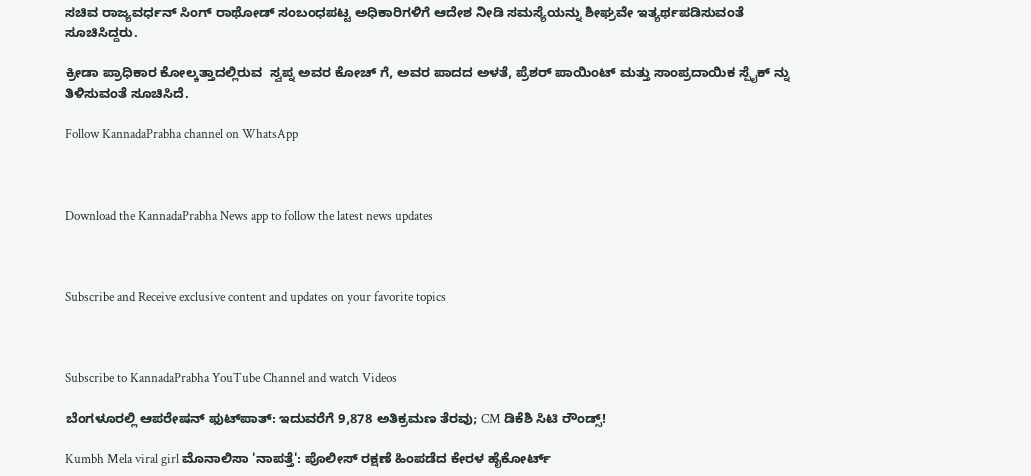ಸಚಿವ ರಾಜ್ಯವರ್ಧನ್ ಸಿಂಗ್ ರಾಥೋಡ್ ಸಂಬಂಧಪಟ್ಟ ಅಧಿಕಾರಿಗಳಿಗೆ ಆದೇಶ ನೀಡಿ ಸಮಸ್ಯೆಯನ್ನು ಶೀಘ್ರವೇ ಇತ್ಯರ್ಥಪಡಿಸುವಂತೆ ಸೂಚಿಸಿದ್ದರು.

ಕ್ರೀಡಾ ಪ್ರಾಧಿಕಾರ ಕೋಲ್ಕತ್ತಾದಲ್ಲಿರುವ  ಸ್ವಪ್ನ ಅವರ ಕೋಚ್ ಗೆ, ಅವರ ಪಾದದ ಅಳತೆ, ಪ್ರೆಶರ್ ಪಾಯಿಂಟ್ ಮತ್ತು ಸಾಂಪ್ರದಾಯಿಕ ಸ್ಪೈಕ್ ನ್ನು ತಿಳಿಸುವಂತೆ ಸೂಚಿಸಿದೆ.

Follow KannadaPrabha channel on WhatsApp



Download the KannadaPrabha News app to follow the latest news updates



Subscribe and Receive exclusive content and updates on your favorite topics



Subscribe to KannadaPrabha YouTube Channel and watch Videos

ಬೆಂಗಳೂರಲ್ಲಿ ಆಪರೇಷನ್‌ ಫುಟ್‌ಪಾತ್‌: ಇದುವರೆಗೆ 9,878 ಅತಿಕ್ರಮಣ ತೆರವು; CM ಡಿಕೆಶಿ ಸಿಟಿ ರೌಂಡ್ಸ್!

Kumbh Mela viral girl ಮೊನಾಲಿಸಾ 'ನಾಪತ್ತೆ': ಪೊಲೀಸ್ ರಕ್ಷಣೆ ಹಿಂಪಡೆದ ಕೇರಳ ಹೈಕೋರ್ಟ್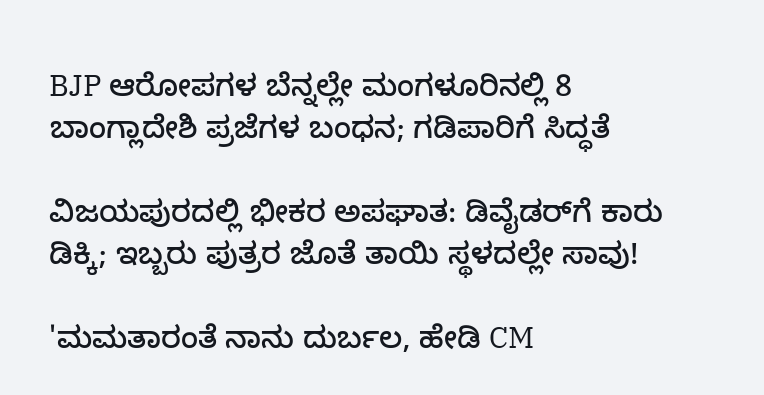BJP ಆರೋಪಗಳ ಬೆನ್ನಲ್ಲೇ ಮಂಗಳೂರಿನಲ್ಲಿ 8 ಬಾಂಗ್ಲಾದೇಶಿ ಪ್ರಜೆಗಳ ಬಂಧನ; ಗಡಿಪಾರಿಗೆ ಸಿದ್ಧತೆ

ವಿಜಯಪುರದಲ್ಲಿ ಭೀಕರ ಅಪಘಾತ: ಡಿವೈಡರ್‌ಗೆ ಕಾರು ಡಿಕ್ಕಿ; ಇಬ್ಬರು ಪುತ್ರರ ಜೊತೆ ತಾಯಿ ಸ್ಥಳದಲ್ಲೇ ಸಾವು!

'ಮಮತಾರಂತೆ ನಾನು ದುರ್ಬಲ, ಹೇಡಿ CM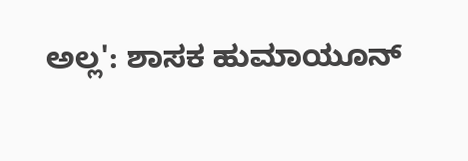ಅಲ್ಲ': ಶಾಸಕ ಹುಮಾಯೂನ್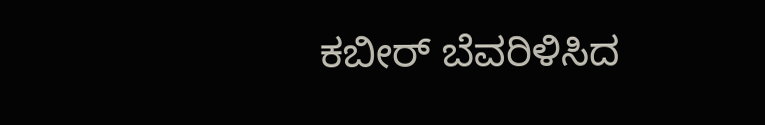ಕಬೀರ್ ಬೆವರಿಳಿಸಿದ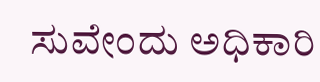ಸುವೇಂದು ಅಧಿಕಾರಿ